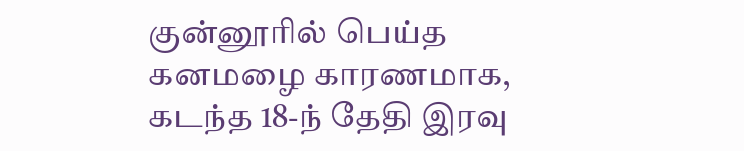குன்னூரில் பெய்த கனமழை காரணமாக, கடந்த 18-ந் தேதி இரவு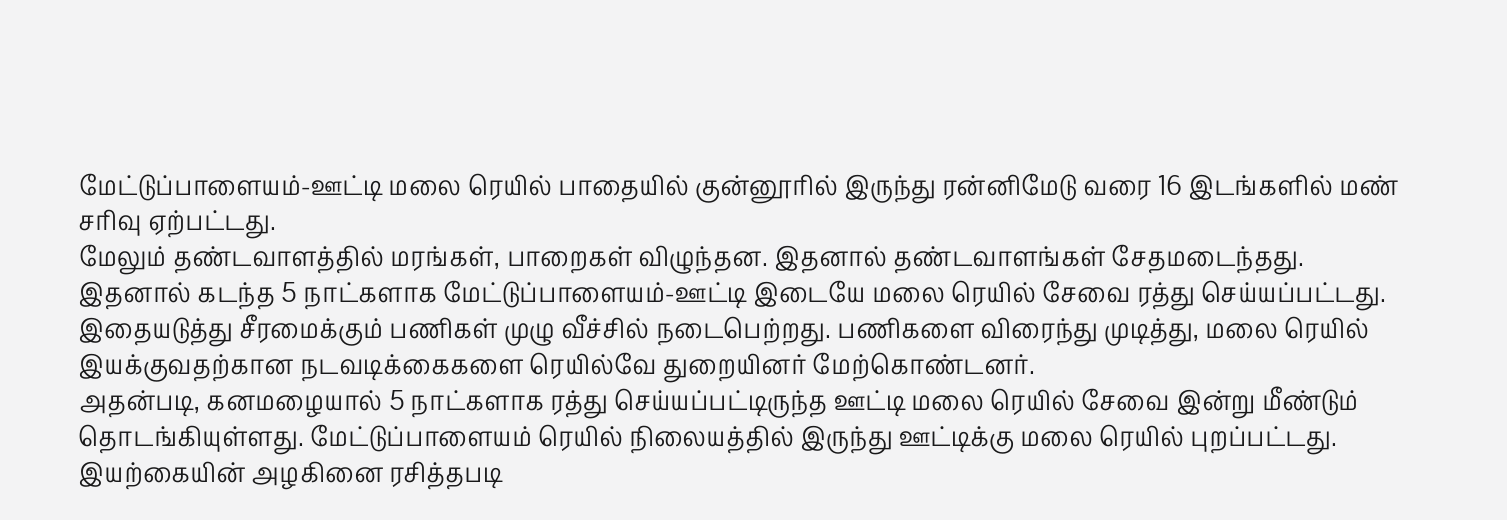மேட்டுப்பாளையம்-ஊட்டி மலை ரெயில் பாதையில் குன்னூரில் இருந்து ரன்னிமேடு வரை 16 இடங்களில் மண் சரிவு ஏற்பட்டது.
மேலும் தண்டவாளத்தில் மரங்கள், பாறைகள் விழுந்தன. இதனால் தண்டவாளங்கள் சேதமடைந்தது. இதனால் கடந்த 5 நாட்களாக மேட்டுப்பாளையம்-ஊட்டி இடையே மலை ரெயில் சேவை ரத்து செய்யப்பட்டது. இதையடுத்து சீரமைக்கும் பணிகள் முழு வீச்சில் நடைபெற்றது. பணிகளை விரைந்து முடித்து, மலை ரெயில் இயக்குவதற்கான நடவடிக்கைகளை ரெயில்வே துறையினர் மேற்கொண்டனர்.
அதன்படி, கனமழையால் 5 நாட்களாக ரத்து செய்யப்பட்டிருந்த ஊட்டி மலை ரெயில் சேவை இன்று மீண்டும் தொடங்கியுள்ளது. மேட்டுப்பாளையம் ரெயில் நிலையத்தில் இருந்து ஊட்டிக்கு மலை ரெயில் புறப்பட்டது. இயற்கையின் அழகினை ரசித்தபடி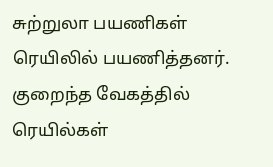சுற்றுலா பயணிகள் ரெயிலில் பயணித்தனர். குறைந்த வேகத்தில் ரெயில்கள்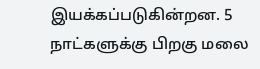இயக்கப்படுகின்றன. 5 நாட்களுக்கு பிறகு மலை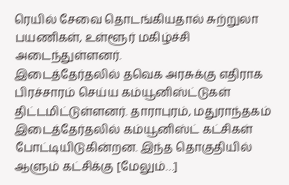ரெயில் சேவை தொடங்கியதால் சுற்றுலா பயணிகள், உள்ளூர் மகிழ்ச்சி அடைந்துள்ளனர்.
இடைத்தேர்தலில் தவெக அரசுக்கு எதிராக பிரச்சாரம் செய்ய கம்யூனிஸ்ட்டுகள் திட்டமிட்டுள்ளனர். தாராபுரம், மதுராந்தகம் இடைத்தேர்தலில் கம்யூனிஸ்ட் கட்சிகள் போட்டியிடுகின்றன. இந்த தொகுதியில் ஆளும் கட்சிக்கு [மேலும்…]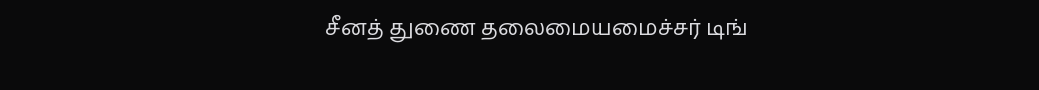சீனத் துணை தலைமையமைச்சர் டிங்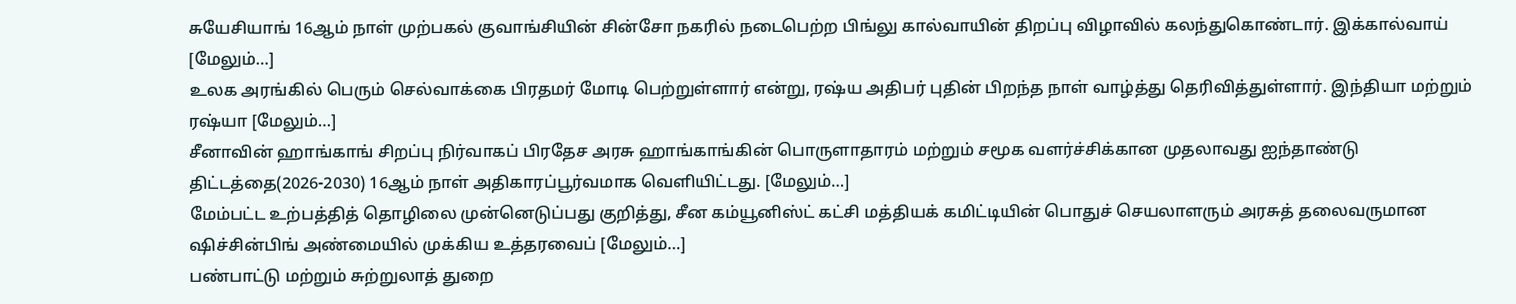சுயேசியாங் 16ஆம் நாள் முற்பகல் குவாங்சியின் சின்சோ நகரில் நடைபெற்ற பிங்லு கால்வாயின் திறப்பு விழாவில் கலந்துகொண்டார். இக்கால்வாய் [மேலும்…]
உலக அரங்கில் பெரும் செல்வாக்கை பிரதமர் மோடி பெற்றுள்ளார் என்று, ரஷ்ய அதிபர் புதின் பிறந்த நாள் வாழ்த்து தெரிவித்துள்ளார். இந்தியா மற்றும் ரஷ்யா [மேலும்…]
சீனாவின் ஹாங்காங் சிறப்பு நிர்வாகப் பிரதேச அரசு ஹாங்காங்கின் பொருளாதாரம் மற்றும் சமூக வளர்ச்சிக்கான முதலாவது ஐந்தாண்டு திட்டத்தை(2026-2030) 16ஆம் நாள் அதிகாரப்பூர்வமாக வெளியிட்டது. [மேலும்…]
மேம்பட்ட உற்பத்தித் தொழிலை முன்னெடுப்பது குறித்து, சீன கம்யூனிஸ்ட் கட்சி மத்தியக் கமிட்டியின் பொதுச் செயலாளரும் அரசுத் தலைவருமான ஷிச்சின்பிங் அண்மையில் முக்கிய உத்தரவைப் [மேலும்…]
பண்பாட்டு மற்றும் சுற்றுலாத் துறை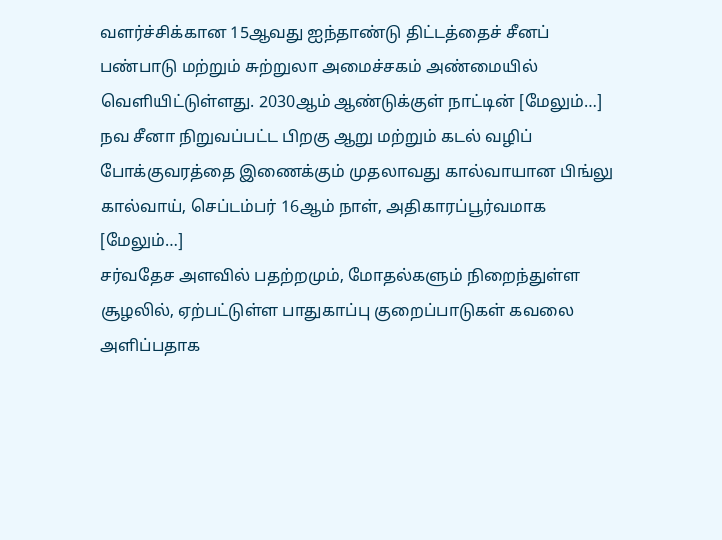வளர்ச்சிக்கான 15ஆவது ஐந்தாண்டு திட்டத்தைச் சீனப் பண்பாடு மற்றும் சுற்றுலா அமைச்சகம் அண்மையில் வெளியிட்டுள்ளது. 2030ஆம் ஆண்டுக்குள் நாட்டின் [மேலும்…]
நவ சீனா நிறுவப்பட்ட பிறகு ஆறு மற்றும் கடல் வழிப் போக்குவரத்தை இணைக்கும் முதலாவது கால்வாயான பிங்லு கால்வாய், செப்டம்பர் 16ஆம் நாள், அதிகாரப்பூர்வமாக [மேலும்…]
சர்வதேச அளவில் பதற்றமும், மோதல்களும் நிறைந்துள்ள சூழலில், ஏற்பட்டுள்ள பாதுகாப்பு குறைப்பாடுகள் கவலை அளிப்பதாக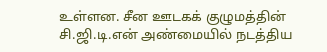உள்ளன. சீன ஊடகக் குழுமத்தின் சி.ஜி.டி.என் அண்மையில் நடத்திய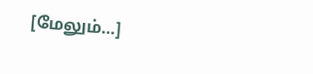[மேலும்…]